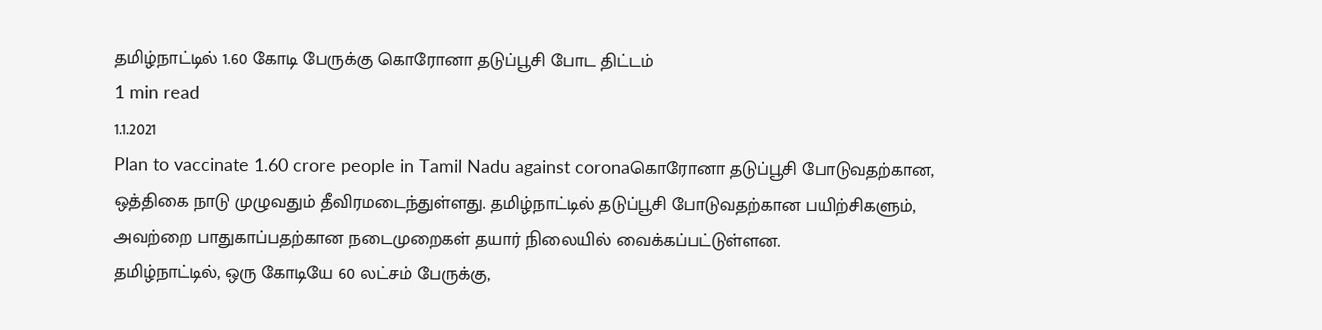தமிழ்நாட்டில் 1.60 கோடி பேருக்கு கொரோனா தடுப்பூசி போட திட்டம்
1 min read
1.1.2021
Plan to vaccinate 1.60 crore people in Tamil Nadu against coronaகொரோனா தடுப்பூசி போடுவதற்கான, ஒத்திகை நாடு முழுவதும் தீவிரமடைந்துள்ளது. தமிழ்நாட்டில் தடுப்பூசி போடுவதற்கான பயிற்சிகளும், அவற்றை பாதுகாப்பதற்கான நடைமுறைகள் தயார் நிலையில் வைக்கப்பட்டுள்ளன.
தமிழ்நாட்டில், ஒரு கோடியே 60 லட்சம் பேருக்கு,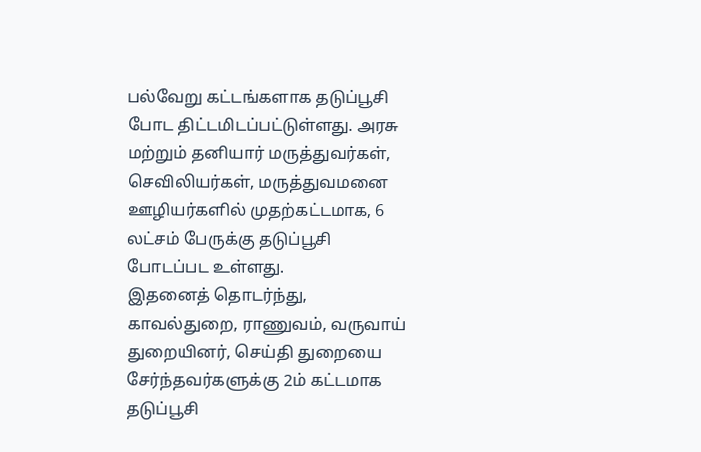பல்வேறு கட்டங்களாக தடுப்பூசி போட திட்டமிடப்பட்டுள்ளது. அரசு மற்றும் தனியார் மருத்துவர்கள், செவிலியர்கள், மருத்துவமனை ஊழியர்களில் முதற்கட்டமாக, 6 லட்சம் பேருக்கு தடுப்பூசி போடப்பட உள்ளது.
இதனைத் தொடர்ந்து, காவல்துறை, ராணுவம், வருவாய் துறையினர், செய்தி துறையை சேர்ந்தவர்களுக்கு 2ம் கட்டமாக தடுப்பூசி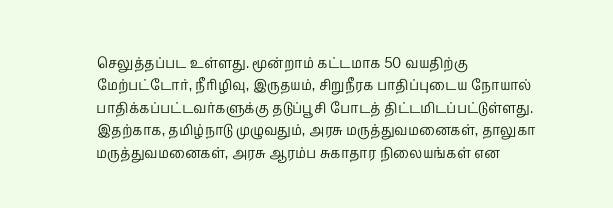செலுத்தப்பட உள்ளது. மூன்றாம் கட்டமாக 50 வயதிற்கு மேற்பட்டோர், நீரிழிவு, இருதயம், சிறுநீரக பாதிப்புடைய நோயால் பாதிக்கப்பட்டவர்களுக்கு தடுப்பூசி போடத் திட்டமிடப்பட்டுள்ளது.
இதற்காக, தமிழ்நாடு முழுவதும், அரசு மருத்துவமனைகள், தாலுகா மருத்துவமனைகள், அரசு ஆரம்ப சுகாதார நிலையங்கள் என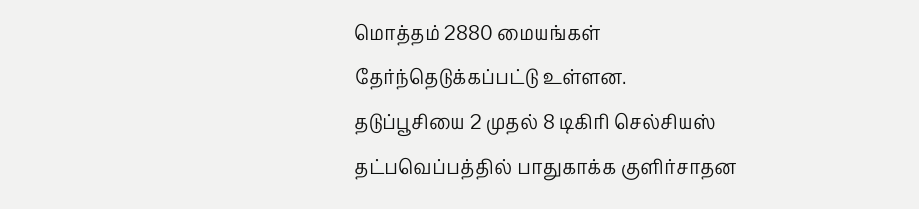மொத்தம் 2880 மையங்கள் தேர்ந்தெடுக்கப்பட்டு உள்ளன.
தடுப்பூசியை 2 முதல் 8 டிகிரி செல்சியஸ் தட்பவெப்பத்தில் பாதுகாக்க குளிர்சாதன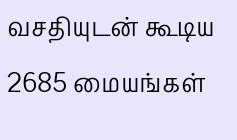வசதியுடன் கூடிய 2685 மையங்கள்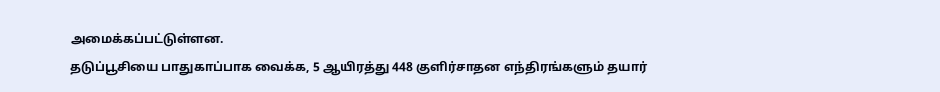அமைக்கப்பட்டுள்ளன.
தடுப்பூசியை பாதுகாப்பாக வைக்க, 5 ஆயிரத்து 448 குளிர்சாதன எந்திரங்களும் தயார்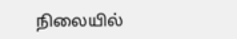நிலையில்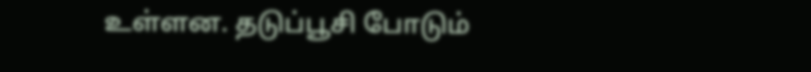உள்ளன. தடுப்பூசி போடும்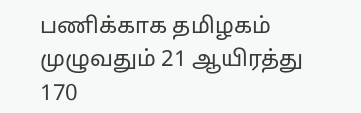பணிக்காக தமிழகம் முழுவதும் 21 ஆயிரத்து 170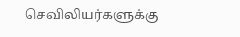செவிலியர்களுக்கு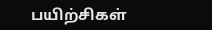பயிற்சிகள்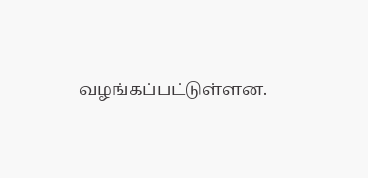வழங்கப்பட்டுள்ளன.